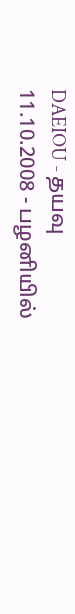DAEIOU - தயவு
11.10.2008 - பழனியில்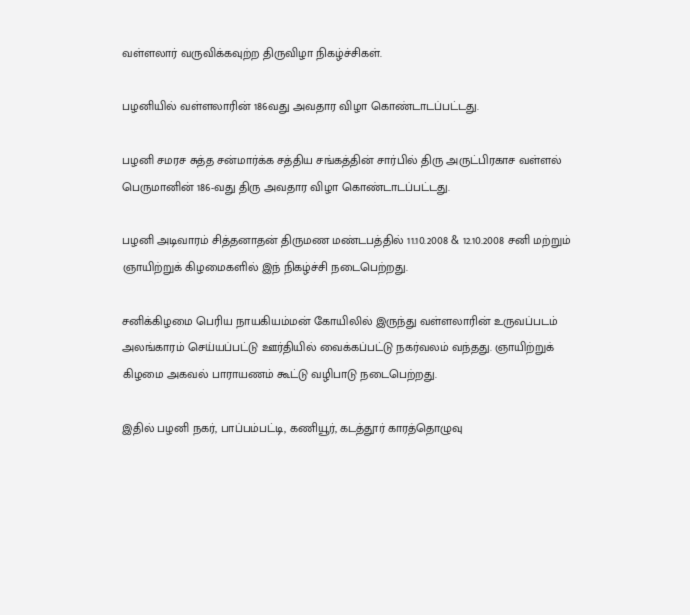வள்ளலார் வருவிக்கவுற்ற திருவிழா நிகழ்ச்சிகள்.

பழனியில் வள்ளலாரின் 186வது அவதார விழா கொண்டாடப்பட்டது.

பழனி சமரச சுத்த சன்மார்க்க சத்திய சங்கத்தின் சார்பில் திரு அருட்பிரகாச வள்ளல் பெருமானின் 186-வது திரு அவதார விழா கொண்டாடப்பட்டது.

பழனி அடிவாரம் சித்தனாதன் திருமண மண்டபத்தில் 11.10.2008 & 12.10.2008 சனி மற்றும் ஞாயிற்றுக் கிழமைகளில் இந் நிகழ்ச்சி நடைபெற்றது.

சனிக்கிழமை பெரிய நாயகியம்மன் கோயிலில் இருந்து வள்ளலாரின் உருவப்படம் அலங்காரம் செய்யப்பட்டு ஊர்தியில் வைக்கப்பட்டு நகர்வலம் வந்தது. ஞாயிற்றுக் கிழமை அகவல் பாராயணம் கூட்டு வழிபாடு நடைபெற்றது.

இதில் பழனி நகர், பாப்பம்பட்டி, கணியூர், கடத்தூர் காரத்தொழுவு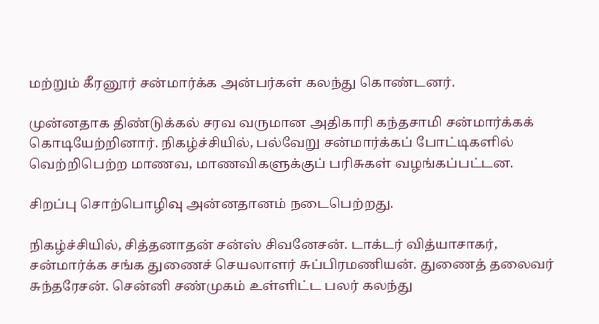மற்றும் கீரனூர் சன்மார்க்க அன்பர்கள் கலந்து கொண்டனர்.

முன்னதாக திண்டுக்கல் சரவ வருமான அதிகாரி கந்தசாமி சன்மார்க்கக் கொடியேற்றினார். நிகழ்ச்சியில், பல்வேறு சன்மார்க்கப் போட்டிகளில் வெற்றிபெற்ற மாணவ, மாணவிகளுக்குப் பரிசுகள் வழங்கப்பட்டன.

சிறப்பு சொற்பொழிவு அன்னதானம் நடைபெற்றது.

நிகழ்ச்சியில், சித்தனாதன் சன்ஸ் சிவனேசன். டாக்டர் வித்யாசாகர், சன்மார்க்க சங்க துணைச் செயலாளர் சுப்பிரமணியன். துணைத் தலைவர் சுந்தரேசன். சென்னி சண்முகம் உள்ளிட்ட பலர் கலந்து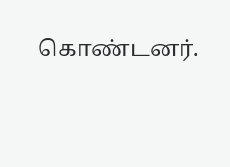கொண்டனர்.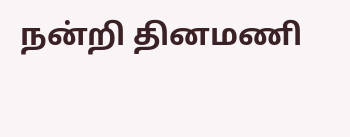நன்றி தினமணி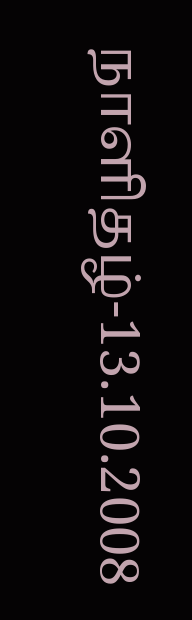நாளிதழ்-13.10.2008